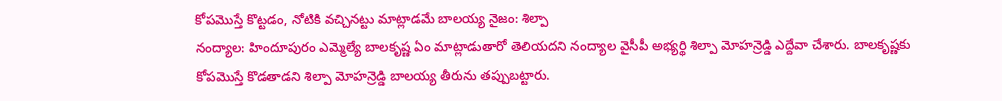కోపమొస్తే కొట్టడం, నోటికి వచ్చినట్టు మాట్లాడమే బాలయ్య నైజం: శిల్పా
నంద్యాల: హిందూపురం ఎమ్మెల్యే బాలకృష్ణ ఏం మాట్లాడుతారో తెలియదని నంద్యాల వైసీపీ అభ్యర్థి శిల్పా మోహన్రెడ్డి ఎద్దేవా చేశారు. బాలకృష్ణకు కోపమొస్తే కొడతాడని శిల్పా మోహన్రెడ్డి బాలయ్య తీరును తప్పుబట్టారు.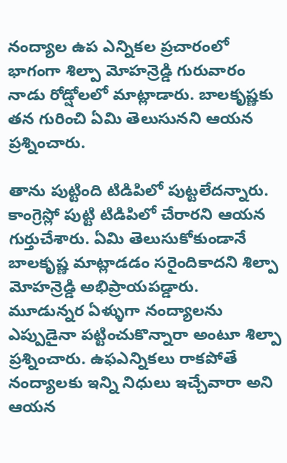నంద్యాల ఉప ఎన్నికల ప్రచారంలో భాగంగా శిల్పా మోహన్రెడ్డి గురువారం నాడు రోడ్షోలలో మాట్లాడారు. బాలకృష్ణకు తన గురించి ఏమి తెలుసునని ఆయన ప్రశ్నించారు.

తాను పుట్టింది టిడిపిలో పుట్టలేదన్నారు. కాంగ్రెస్లో పుట్టి టిడిపిలో చేరారని ఆయన గుర్తుచేశారు. ఏమి తెలుసుకోకుండానే బాలకృష్ణ మాట్లాడడం సరైందికాదని శిల్పా మోహన్రెడ్డి అభిప్రాయపడ్డారు.
మూడున్నర ఏళ్ళుగా నంద్యాలను ఎప్పుడైనా పట్టించుకొన్నారా అంటూ శిల్పా ప్రశ్నించారు. ఉఫఎన్నికలు రాకపోతే నంద్యాలకు ఇన్ని నిధులు ఇచ్చేవారా అని ఆయన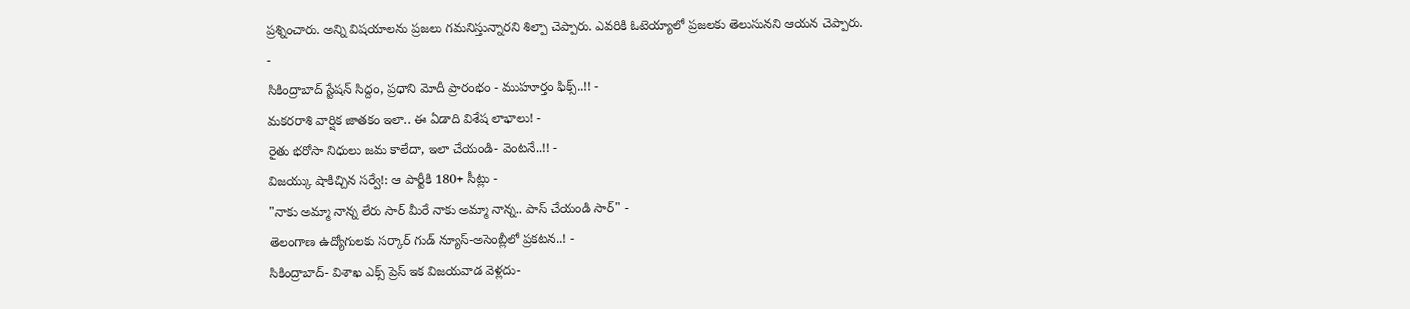ప్రశ్నించారు. అన్ని విషయాలను ప్రజలు గమనిస్తున్నారని శిల్పా చెప్పారు. ఎవరికి ఓటెయ్యాలో ప్రజలకు తెలుసునని ఆయన చెప్పారు.
-
సికింద్రాబాద్ స్టేషన్ సిద్దం, ప్రధాని మోదీ ప్రారంభం - ముహూర్తం ఫిక్స్..!! -
మకరరాశి వార్షిక జాతకం ఇలా.. ఈ ఏడాది విశేష లాభాలు! -
రైతు భరోసా నిధులు జమ కాలేదా, ఇలా చేయండి- వెంటనే..!! -
విజయ్కు షాకిచ్చిన సర్వే!: ఆ పార్టీకి 180+ సీట్లు -
"నాకు అమ్మా నాన్న లేరు సార్ మీరే నాకు అమ్మా నాన్న.. పాస్ చేయండి సార్" -
తెలంగాణ ఉద్యోగులకు సర్కార్ గుడ్ న్యూస్-అసెంబ్లీలో ప్రకటన..! -
సికింద్రాబాద్- విశాఖ ఎక్స్ ప్రెస్ ఇక విజయవాడ వెళ్లదు-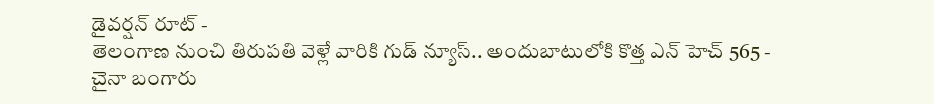డైవర్షన్ రూట్ -
తెలంగాణ నుంచి తిరుపతి వెళ్లే వారికి గుడ్ న్యూస్.. అందుబాటులోకి కొత్త ఎన్ హెచ్ 565 -
చైనా బంగారు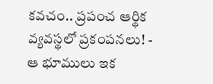కవచం.. ప్రపంచ ఆర్థిక వ్యవస్థలో ప్రకంపనలు! -
ఆ భూములు ఇక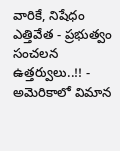వారికే, నిషేధం ఎత్తివేత - ప్రభుత్వం సంచలన ఉత్తర్వులు..!! -
అమెరికాలో విమాన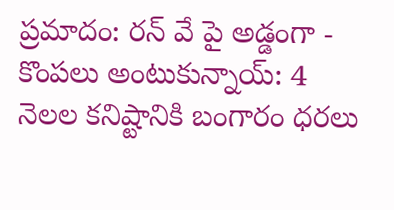ప్రమాదం: రన్ వే పై అడ్డంగా -
కొంపలు అంటుకున్నాయ్: 4 నెలల కనిష్టానికి బంగారం ధరలు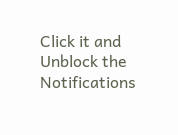Click it and Unblock the Notifications